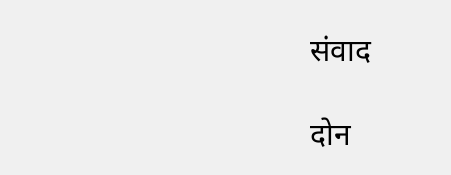संवाद

दोन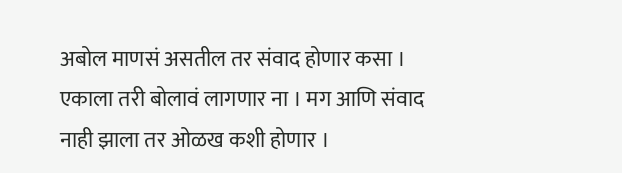अबोल माणसं असतील तर संवाद होणार कसा । एकाला तरी बोलावं लागणार ना । मग आणि संवाद नाही झाला तर ओळख कशी होणार ।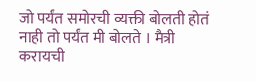जो पर्यंत समोरची व्यक्ती बोलती होतं नाही तो पर्यंत मी बोलते । मैत्री करायची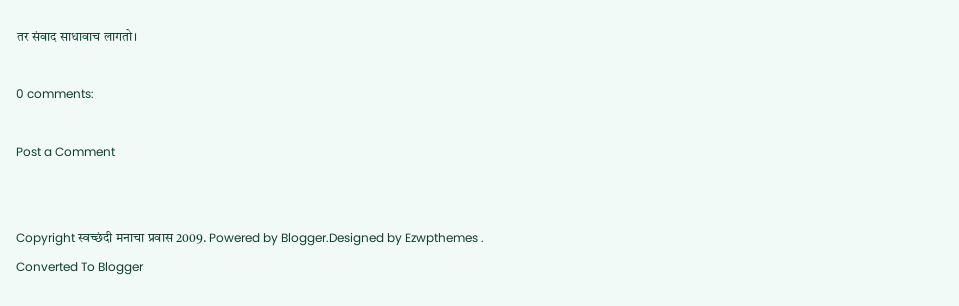तर संवाद साधावाच लागतो।

0 comments:

Post a Comment


Copyright स्वच्छंदी मनाचा प्रवास 2009. Powered by Blogger.Designed by Ezwpthemes .
Converted To Blogger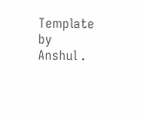Template by Anshul .